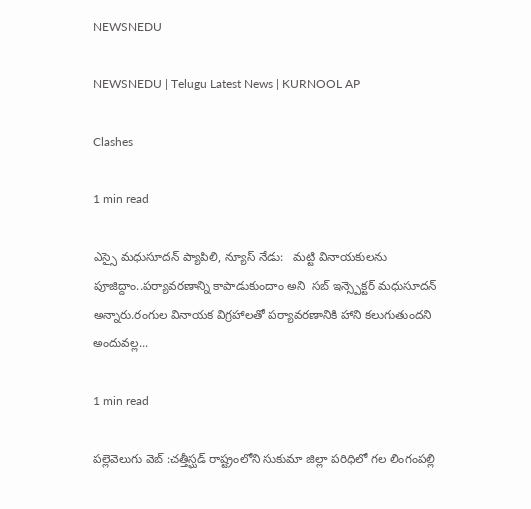NEWSNEDU

NEWSNEDU | Telugu Latest News | KURNOOL AP

Clashes

1 min read

ఎస్సై మధుసూదన్ ప్యాపిలి, న్యూస్ నేడు:   మట్టి వినాయకులను పూజిద్దాం..పర్యావరణాన్ని కాపాడుకుందాం అని  సబ్ ఇన్స్పెక్టర్ మధుసూదన్ అన్నారు.రంగుల వినాయక విగ్రహాలతో పర్యావరణానికి హాని కలుగుతుందని అందువల్ల...

1 min read

పల్లెవెలుగు వెబ్ :చ‌త్తీస్ఘడ్ రాష్ట్రంలోని సుకుమా జిల్లా ప‌రిధిలో గ‌ల లింగంప‌ల్లి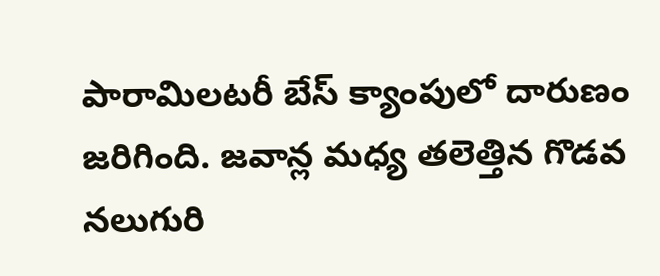పారామిల‌ట‌రీ బేస్ క్యాంపులో దారుణం జ‌రిగింది. జ‌వాన్ల మ‌ధ్య త‌లెత్తిన గొడ‌వ న‌లుగురి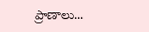ప్రాణాలు...